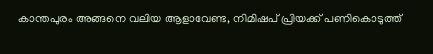കാന്തപുരം അങ്ങനെ വലിയ ആളാവേണ്ട, നിമിഷപ് പ്രിയക്ക് പണികൊടുത്ത്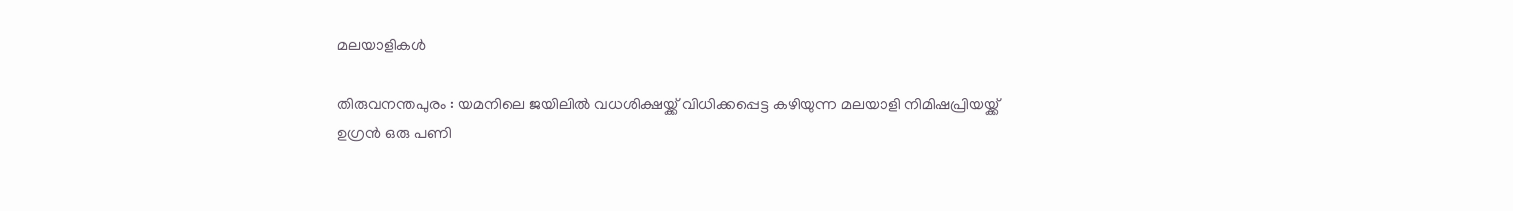മലയാളികൾ

തിരുവനന്തപുരം : യമനിലെ ജയിലിൽ വധശിക്ഷയ്ക്ക് വിധിക്കപ്പെട്ട കഴിയുന്ന മലയാളി നിമിഷപ്രിയയ്ക്ക് ഉഗ്രൻ ഒരു പണി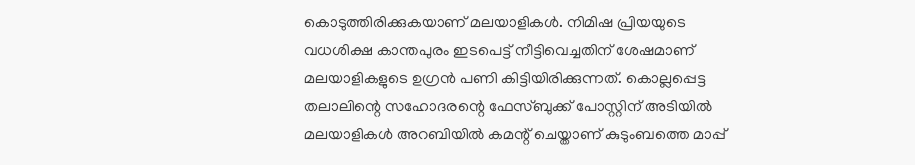കൊടുത്തിരിക്കുകയാണ് മലയാളികൾ. നിമിഷ പ്രിയയുടെ വധശിക്ഷ കാന്തപുരം ഇടപെട്ട് നീട്ടിവെച്ചതിന് ശേഷമാണ് മലയാളികളുടെ ഉഗ്രൻ പണി കിട്ടിയിരിക്കുന്നത്. കൊല്ലപ്പെട്ട തലാലിന്റെ സഹോദരന്റെ ഫേസ്ബുക്ക് പോസ്റ്റിന് അടിയിൽ മലയാളികൾ അറബിയിൽ കമന്റ് ചെയ്താണ് കുടുംബത്തെ മാപ്പ്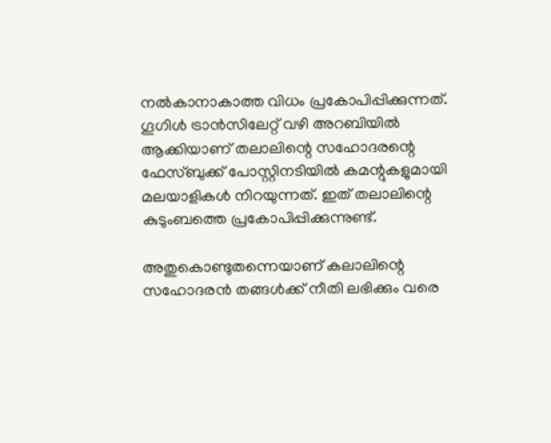നൽകാനാകാത്ത വിധം പ്രകോപിപ്പിക്കുന്നത്. ഗൂഗിൾ ട്രാൻസിലേറ്റ് വഴി അറബിയിൽ ആക്കിയാണ് തലാലിന്റെ സഹോദരന്റെ ഫേസ്ബുക്ക് പോസ്റ്റിനടിയിൽ കമന്റുകളുമായി മലയാളികൾ നിറയുന്നത്. ഇത് തലാലിന്റെ കുടുംബത്തെ പ്രകോപിപ്പിക്കുന്നുണ്ട്.

അതുകൊണ്ടുതന്നെയാണ് കലാലിന്റെ സഹോദരൻ തങ്ങൾക്ക് നീതി ലഭിക്കും വരെ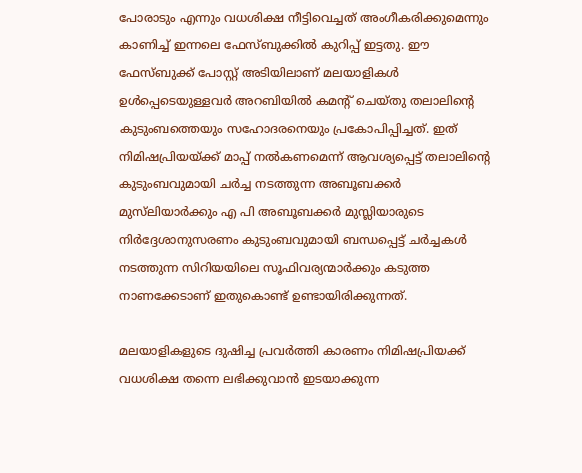പോരാടും എന്നും വധശിക്ഷ നീട്ടിവെച്ചത് അംഗീകരിക്കുമെന്നും കാണിച്ച് ഇന്നലെ ഫേസ്ബുക്കിൽ കുറിപ്പ് ഇട്ടതു. ഈ ഫേസ്ബുക്ക് പോസ്റ്റ് അടിയിലാണ് മലയാളികൾ ഉൾപ്പെടെയുള്ളവർ അറബിയിൽ കമന്റ് ചെയ്തു തലാലിന്റെ കുടുംബത്തെയും സഹോദരനെയും പ്രകോപിപ്പിച്ചത്. ഇത് നിമിഷപ്രിയയ്ക്ക് മാപ്പ് നൽകണമെന്ന് ആവശ്യപ്പെട്ട് തലാലിന്റെ കുടുംബവുമായി ചർച്ച നടത്തുന്ന അബൂബക്കർ മുസ്‌ലിയാർക്കും എ പി അബൂബക്കർ മുസ്ലിയാരുടെ നിർദ്ദേശാനുസരണം കുടുംബവുമായി ബന്ധപ്പെട്ട് ചർച്ചകൾ നടത്തുന്ന സിറിയയിലെ സൂഫിവര്യന്മാർക്കും കടുത്ത നാണക്കേടാണ് ഇതുകൊണ്ട് ഉണ്ടായിരിക്കുന്നത്.

മലയാളികളുടെ ദുഷിച്ച പ്രവർത്തി കാരണം നിമിഷപ്രിയക്ക് വധശിക്ഷ തന്നെ ലഭിക്കുവാൻ ഇടയാക്കുന്ന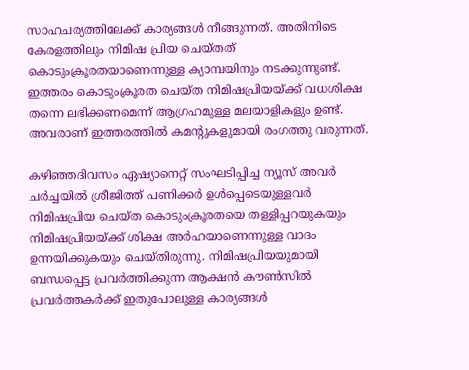സാഹചര്യത്തിലേക്ക് കാര്യങ്ങൾ നീങ്ങുന്നത്. അതിനിടെ കേരളത്തിലും നിമിഷ പ്രിയ ചെയ്തത് കൊടുംക്രൂരതയാണെന്നുള്ള ക്യാമ്പയിനും നടക്കുന്നുണ്ട്. ഇത്തരം കൊടുംക്രൂരത ചെയ്ത നിമിഷപ്രിയയ്ക്ക് വധശിക്ഷ തന്നെ ലഭിക്കണമെന്ന് ആഗ്രഹമുള്ള മലയാളികളും ഉണ്ട്. അവരാണ് ഇത്തരത്തിൽ കമന്റുകളുമായി രംഗത്തു വരുന്നത്.

കഴിഞ്ഞദിവസം ഏഷ്യാനെറ്റ് സംഘടിപ്പിച്ച ന്യൂസ് അവർ ചർച്ചയിൽ ശ്രീജിത്ത് പണിക്കർ ഉൾപ്പെടെയുള്ളവർ നിമിഷപ്രിയ ചെയ്ത കൊടുംക്രൂരതയെ തള്ളിപ്പറയുകയും നിമിഷപ്രിയയ്ക്ക് ശിക്ഷ അർഹയാണെന്നുള്ള വാദം ഉന്നയിക്കുകയും ചെയ്തിരുന്നു. നിമിഷപ്രിയയുമായി ബന്ധപ്പെട്ട പ്രവർത്തിക്കുന്ന ആക്ഷൻ കൗൺസിൽ പ്രവർത്തകർക്ക് ഇതുപോലുള്ള കാര്യങ്ങൾ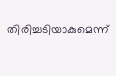തിരിച്ചടിയാകുമെന്ന്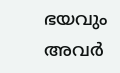ഭയവും അവർ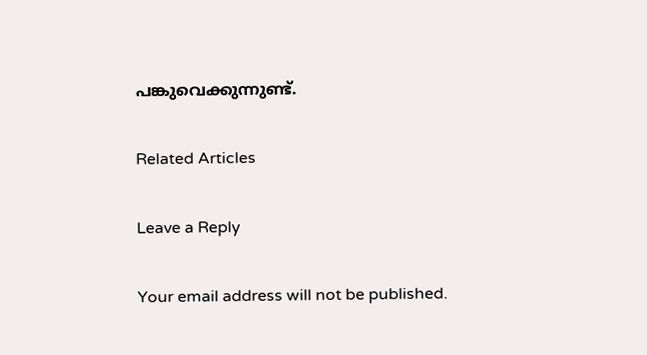പങ്കുവെക്കുന്നുണ്ട്.

Related Articles

Leave a Reply

Your email address will not be published.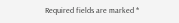Required fields are marked *